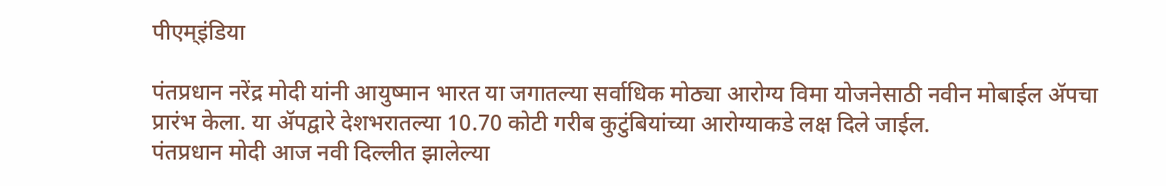पीएम्इंडिया

पंतप्रधान नरेंद्र मोदी यांनी आयुष्मान भारत या जगातल्या सर्वाधिक मोठ्या आरोग्य विमा योजनेसाठी नवीन मोबाईल ॲपचा प्रारंभ केला. या ॲपद्वारे देशभरातल्या 10.70 कोटी गरीब कुटुंबियांच्या आरोग्याकडे लक्ष दिले जाईल.
पंतप्रधान मोदी आज नवी दिल्लीत झालेल्या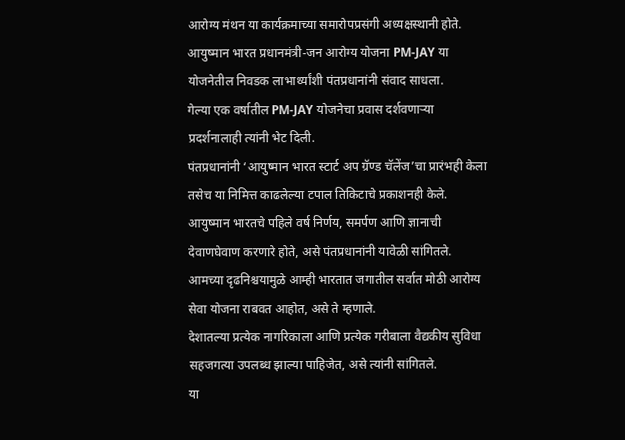आरोग्य मंथन या कार्यक्रमाच्या समारोपप्रसंगी अध्यक्षस्थानी होते.
आयुष्मान भारत प्रधानमंत्री-जन आरोग्य योजना PM-JAY या योजनेतील निवडक लाभार्थ्यांशी पंतप्रधानांनी संवाद साधला.
गेल्या एक वर्षातील PM-JAY योजनेचा प्रवास दर्शवणाऱ्या प्रदर्शनालाही त्यांनी भेट दिली.
पंतप्रधानांनी ‘आयुष्मान भारत स्टार्ट अप ग्रॅण्ड चॅलेंज’चा प्रारंभही केला तसेच या निमित्त काढलेल्या टपाल तिकिटाचे प्रकाशनही केले.
आयुष्मान भारतचे पहिले वर्ष निर्णय, समर्पण आणि ज्ञानाची देवाणघेवाण करणारे होते, असे पंतप्रधानांनी यावेळी सांगितले. आमच्या दृढनिश्चयामुळे आम्ही भारतात जगातील सर्वात मोठी आरोग्य सेवा योजना राबवत आहोत, असे ते म्हणाले.
देशातल्या प्रत्येक नागरिकाला आणि प्रत्येक गरीबाला वैद्यकीय सुविधा सहजगत्या उपलब्ध झाल्या पाहिजेत, असे त्यांनी सांगितले.
या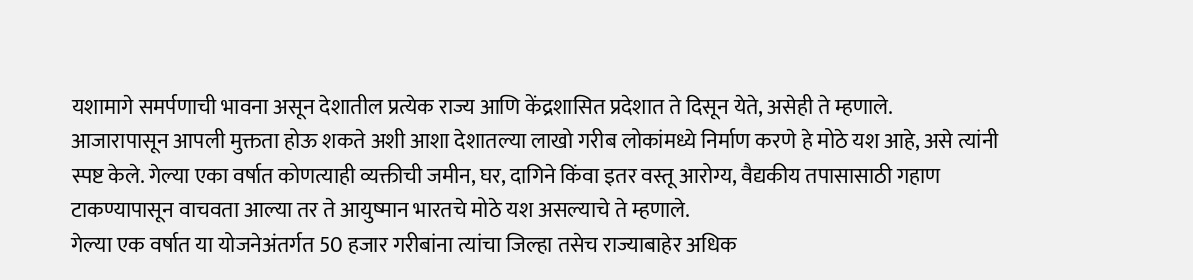यशामागे समर्पणाची भावना असून देशातील प्रत्येक राज्य आणि केंद्रशासित प्रदेशात ते दिसून येते, असेही ते म्हणाले.
आजारापासून आपली मुक्तता होऊ शकते अशी आशा देशातल्या लाखो गरीब लोकांमध्ये निर्माण करणे हे मोठे यश आहे, असे त्यांनी स्पष्ट केले. गेल्या एका वर्षात कोणत्याही व्यक्तीची जमीन, घर, दागिने किंवा इतर वस्तू आरोग्य, वैद्यकीय तपासासाठी गहाण टाकण्यापासून वाचवता आल्या तर ते आयुष्मान भारतचे मोठे यश असल्याचे ते म्हणाले.
गेल्या एक वर्षात या योजनेअंतर्गत 50 हजार गरीबांना त्यांचा जिल्हा तसेच राज्याबाहेर अधिक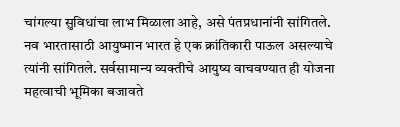चांगल्या सुविधांचा लाभ मिळाला आहे, असे पंतप्रधानांनी सांगितले.
नव भारतासाठी आयुष्मान भारत हे एक क्रांतिकारी पाऊल असल्याचे त्यांनी सांगितले. सर्वसामान्य व्यक्तीचे आयुष्य वाचवण्यात ही योजना महत्वाची भूमिका बजावते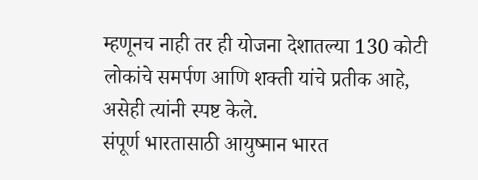म्हणूनच नाही तर ही योजना देशातल्या 130 कोटी लोकांचे समर्पण आणि शक्ती यांचे प्रतीक आहे, असेही त्यांनी स्पष्ट केले.
संपूर्ण भारतासाठी आयुष्मान भारत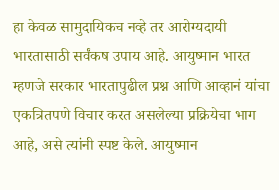हा केवळ सामुदायिकच नव्हे तर आरोग्यदायी भारतासाठी सर्वंकष उपाय आहे. आयुष्मान भारत म्हणजे सरकार भारतापुढील प्रश्न आणि आव्हानं यांचा एकत्रितपणे विचार करत असलेल्या प्रक्रियेचा भाग आहे, असे त्यांनी स्पष्ट केले. आयुष्मान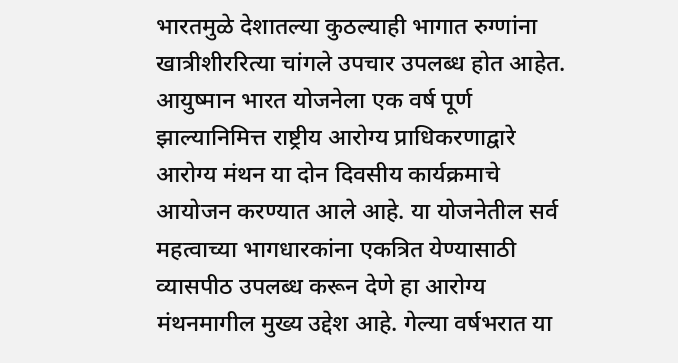भारतमुळे देशातल्या कुठल्याही भागात रुग्णांना खात्रीशीररित्या चांगले उपचार उपलब्ध होत आहेत.
आयुष्मान भारत योजनेला एक वर्ष पूर्ण झाल्यानिमित्त राष्ट्रीय आरोग्य प्राधिकरणाद्वारे आरोग्य मंथन या दोन दिवसीय कार्यक्रमाचे आयोजन करण्यात आले आहे. या योजनेतील सर्व महत्वाच्या भागधारकांना एकत्रित येण्यासाठी व्यासपीठ उपलब्ध करून देणे हा आरोग्य मंथनमागील मुख्य उद्देश आहे. गेल्या वर्षभरात या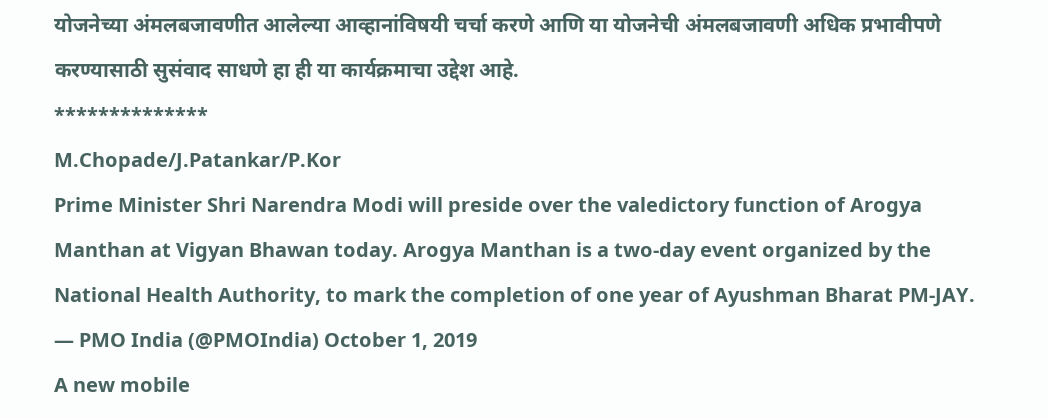योजनेच्या अंमलबजावणीत आलेल्या आव्हानांविषयी चर्चा करणे आणि या योजनेची अंमलबजावणी अधिक प्रभावीपणे करण्यासाठी सुसंवाद साधणे हा ही या कार्यक्रमाचा उद्देश आहे.
**************
M.Chopade/J.Patankar/P.Kor
Prime Minister Shri Narendra Modi will preside over the valedictory function of Arogya Manthan at Vigyan Bhawan today. Arogya Manthan is a two-day event organized by the National Health Authority, to mark the completion of one year of Ayushman Bharat PM-JAY.
— PMO India (@PMOIndia) October 1, 2019
A new mobile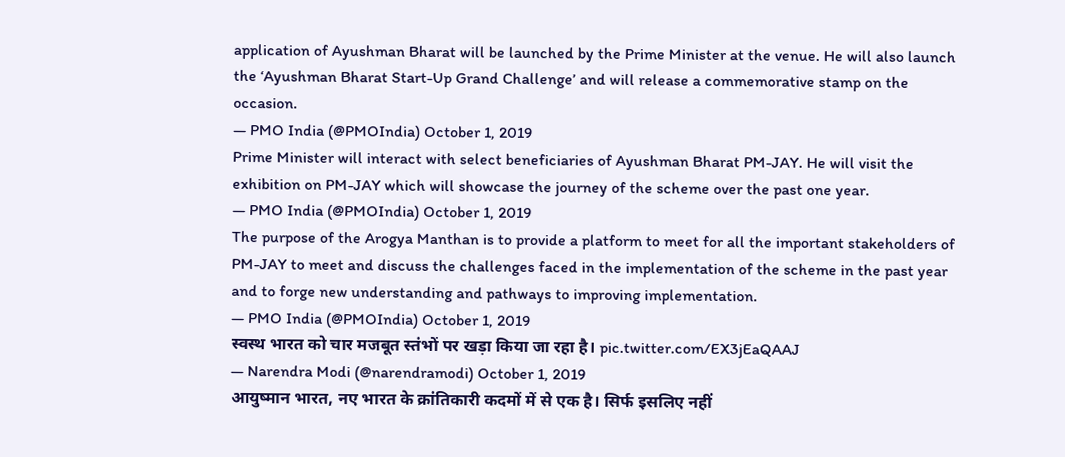application of Ayushman Bharat will be launched by the Prime Minister at the venue. He will also launch the ‘Ayushman Bharat Start-Up Grand Challenge’ and will release a commemorative stamp on the occasion.
— PMO India (@PMOIndia) October 1, 2019
Prime Minister will interact with select beneficiaries of Ayushman Bharat PM-JAY. He will visit the exhibition on PM-JAY which will showcase the journey of the scheme over the past one year.
— PMO India (@PMOIndia) October 1, 2019
The purpose of the Arogya Manthan is to provide a platform to meet for all the important stakeholders of PM-JAY to meet and discuss the challenges faced in the implementation of the scheme in the past year and to forge new understanding and pathways to improving implementation.
— PMO India (@PMOIndia) October 1, 2019
स्वस्थ भारत को चार मजबूत स्तंभों पर खड़ा किया जा रहा है। pic.twitter.com/EX3jEaQAAJ
— Narendra Modi (@narendramodi) October 1, 2019
आयुष्मान भारत, नए भारत के क्रांतिकारी कदमों में से एक है। सिर्फ इसलिए नहीं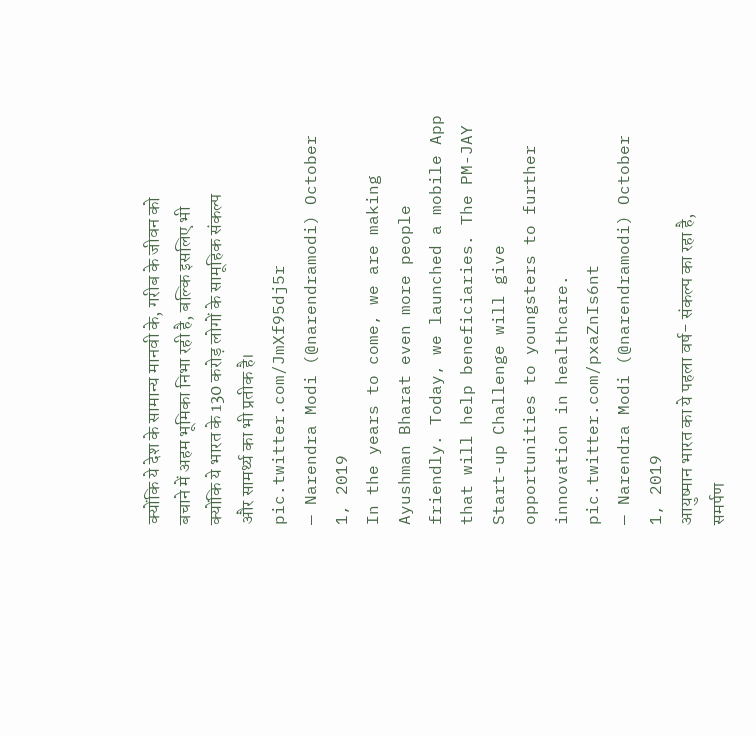क्योंकि ये देश के सामान्य मानवी के, गरीब के जीवन को बचाने में अहम भूमिका निभा रही है, बल्कि इसलिए भी क्योंकि ये भारत के 130 करोड़ लोगों के सामूहिक संकल्प और सामर्थ्य का भी प्रतीक है। pic.twitter.com/JmXf95dj5r
— Narendra Modi (@narendramodi) October 1, 2019
In the years to come, we are making Ayushman Bharat even more people friendly. Today, we launched a mobile App that will help beneficiaries. The PM-JAY Start-up Challenge will give opportunities to youngsters to further innovation in healthcare. pic.twitter.com/pxaZnIs6nt
— Narendra Modi (@narendramodi) October 1, 2019
आयुष्मान भारत का ये पहला वर्ष- संकल्प का रहा है, समर्पण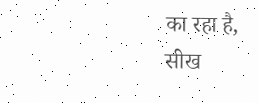का रहा है, सीख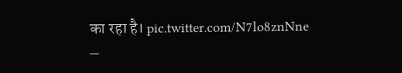का रहा है। pic.twitter.com/N7lo8znNne
—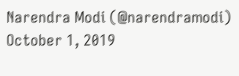Narendra Modi (@narendramodi) October 1, 2019